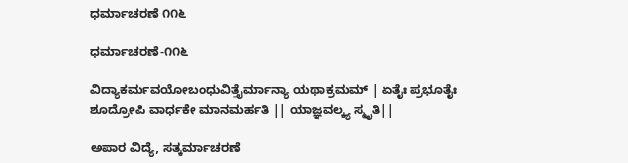ಧರ್ಮಾಚರಣೆ ೧೧೬

ಧರ್ಮಾಚರಣೆ-೧೧೬

ವಿದ್ಯಾಕರ್ಮವಯೋಬಂಧುವಿತ್ತೈರ್ಮಾನ್ಯಾ ಯಥಾಕ್ರಮಮ್ | ಏತೈಃ ಪ್ರಭೂತೈಃ ಶೂದ್ರೋಪಿ ವಾರ್ಧಕೇ ಮಾನಮರ್ಹತಿ || ಯಾಜ್ಞವಲ್ಕ್ಯ ಸ್ಮೃತಿ||

ಅಪಾರ ವಿದ್ಯೆ, ಸತ್ಕರ್ಮಾಚರಣೆ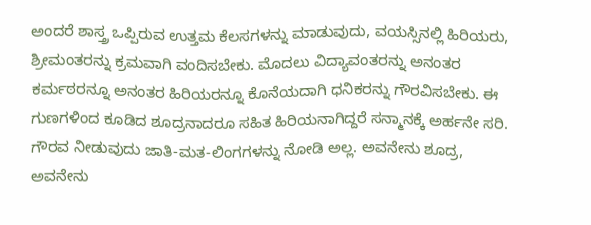ಅಂದರೆ ಶಾಸ್ತ್ರ ಒಪ್ಪಿರುವ ಉತ್ತಮ ಕೆಲಸಗಳನ್ನು ಮಾಡುವುದು, ವಯಸ್ಸಿನಲ್ಲಿ ಹಿರಿಯರು, ಶ್ರೀಮಂತರನ್ನು ಕ್ರಮವಾಗಿ ವಂದಿಸಬೇಕು. ಮೊದಲು ವಿದ್ಯಾವಂತರನ್ನು ಅನಂತರ ಕರ್ಮಠರನ್ನೂ ಅನಂತರ ಹಿರಿಯರನ್ನೂ ಕೊನೆಯದಾಗಿ ಧನಿಕರನ್ನು ಗೌರವಿಸಬೇಕು. ಈ ಗುಣಗಳಿಂದ ಕೂಡಿದ ಶೂದ್ರನಾದರೂ ಸಹಿತ ಹಿರಿಯನಾಗಿದ್ದರೆ ಸನ್ಮಾನಕ್ಕೆ ಅರ್ಹನೇ ಸರಿ. ಗೌರವ ನೀಡುವುದು ಜಾತಿ-ಮತ-ಲಿಂಗಗಳನ್ನು ನೋಡಿ ಅಲ್ಲ. ಅವನೇನು ಶೂದ್ರ, ಅವನೇನು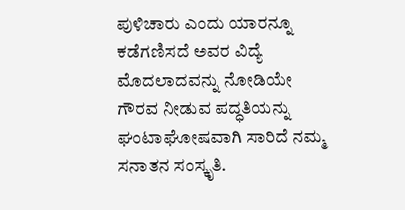ಪುಳಿಚಾರು ಎಂದು ಯಾರನ್ನೂ ಕಡೆಗಣಿಸದೆ ಅವರ ವಿದ್ಯೆ ಮೊದಲಾದವನ್ನು ನೋಡಿಯೇ ಗೌರವ ನೀಡುವ ಪದ್ಧತಿಯನ್ನು ಘಂಟಾಘೋಷವಾಗಿ ಸಾರಿದೆ ನಮ್ಮ ಸನಾತನ ಸಂಸ್ಕೃತಿ.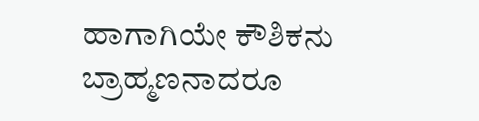ಹಾಗಾಗಿಯೇ ಕೌಶಿಕನು ಬ್ರಾಹ್ಮಣನಾದರೂ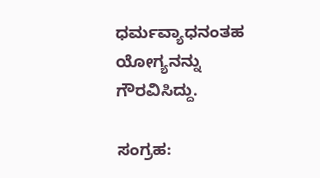ಧರ್ಮವ್ಯಾಧನಂತಹ ಯೋಗ್ಯನನ್ನು  ಗೌರವಿಸಿದ್ದು.

ಸಂಗ್ರಹ: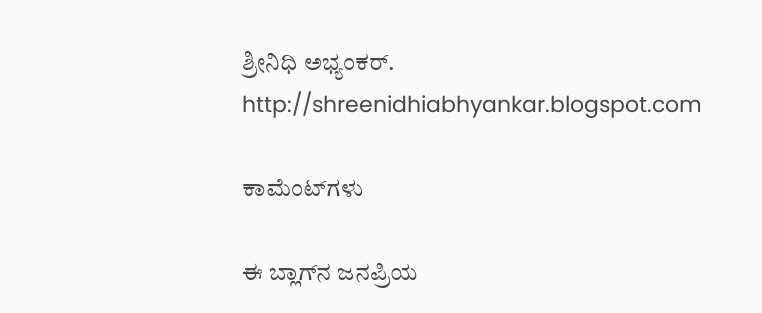ಶ್ರೀನಿಧಿ ಅಭ್ಯಂಕರ್.
http://shreenidhiabhyankar.blogspot.com

ಕಾಮೆಂಟ್‌ಗಳು

ಈ ಬ್ಲಾಗ್‌ನ ಜನಪ್ರಿಯ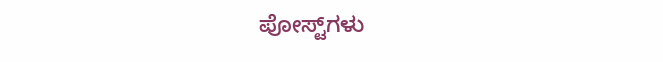ಪೋಸ್ಟ್‌ಗಳು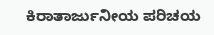ಕಿರಾತಾರ್ಜುನೀಯ ಪರಿಚಯ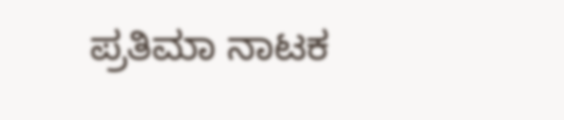ಪ್ರತಿಮಾ ನಾಟಕ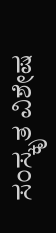ಸಂಸ್ಕೃತ ವಿಶೇಷ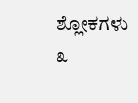ಶ್ಲೋಕಗಳು ೩